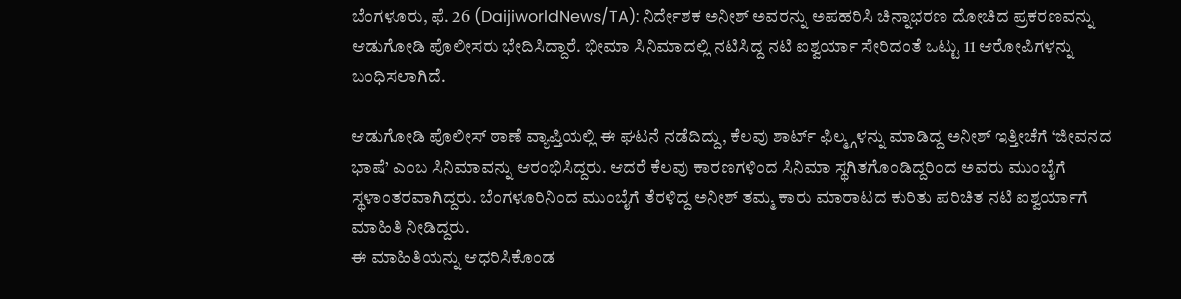ಬೆಂಗಳೂರು, ಫೆ. 26 (DaijiworldNews/TA): ನಿರ್ದೇಶಕ ಅನೀಶ್ ಅವರನ್ನು ಅಪಹರಿಸಿ ಚಿನ್ನಾಭರಣ ದೋಚಿದ ಪ್ರಕರಣವನ್ನು ಆಡುಗೋಡಿ ಪೊಲೀಸರು ಭೇದಿಸಿದ್ದಾರೆ. ಭೀಮಾ ಸಿನಿಮಾದಲ್ಲಿ ನಟಿಸಿದ್ದ ನಟಿ ಐಶ್ವರ್ಯಾ ಸೇರಿದಂತೆ ಒಟ್ಟು 11 ಆರೋಪಿಗಳನ್ನು ಬಂಧಿಸಲಾಗಿದೆ.

ಆಡುಗೋಡಿ ಪೊಲೀಸ್ ಠಾಣೆ ವ್ಯಾಪ್ತಿಯಲ್ಲಿ ಈ ಘಟನೆ ನಡೆದಿದ್ದು, ಕೆಲವು ಶಾರ್ಟ್ ಫಿಲ್ಮ್ಗಳನ್ನು ಮಾಡಿದ್ದ ಅನೀಶ್ ಇತ್ತೀಚೆಗೆ ‘ಜೀವನದ ಭಾಷೆ’ ಎಂಬ ಸಿನಿಮಾವನ್ನು ಆರಂಭಿಸಿದ್ದರು. ಆದರೆ ಕೆಲವು ಕಾರಣಗಳಿಂದ ಸಿನಿಮಾ ಸ್ಥಗಿತಗೊಂಡಿದ್ದರಿಂದ ಅವರು ಮುಂಬೈಗೆ ಸ್ಥಳಾಂತರವಾಗಿದ್ದರು. ಬೆಂಗಳೂರಿನಿಂದ ಮುಂಬೈಗೆ ತೆರಳಿದ್ದ ಅನೀಶ್ ತಮ್ಮ ಕಾರು ಮಾರಾಟದ ಕುರಿತು ಪರಿಚಿತ ನಟಿ ಐಶ್ವರ್ಯಾಗೆ ಮಾಹಿತಿ ನೀಡಿದ್ದರು.
ಈ ಮಾಹಿತಿಯನ್ನು ಆಧರಿಸಿಕೊಂಡ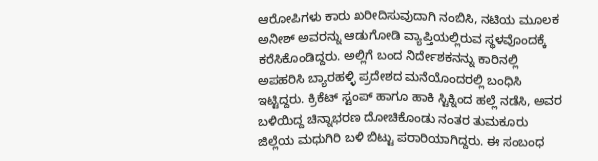ಆರೋಪಿಗಳು ಕಾರು ಖರೀದಿಸುವುದಾಗಿ ನಂಬಿಸಿ, ನಟಿಯ ಮೂಲಕ ಅನೀಶ್ ಅವರನ್ನು ಆಡುಗೋಡಿ ವ್ಯಾಪ್ತಿಯಲ್ಲಿರುವ ಸ್ಥಳವೊಂದಕ್ಕೆ ಕರೆಸಿಕೊಂಡಿದ್ದರು. ಅಲ್ಲಿಗೆ ಬಂದ ನಿರ್ದೇಶಕನನ್ನು ಕಾರಿನಲ್ಲಿ ಅಪಹರಿಸಿ ಬ್ಯಾರಹಳ್ಳಿ ಪ್ರದೇಶದ ಮನೆಯೊಂದರಲ್ಲಿ ಬಂಧಿಸಿ ಇಟ್ಟಿದ್ದರು. ಕ್ರಿಕೆಟ್ ಸ್ಟಂಪ್ ಹಾಗೂ ಹಾಕಿ ಸ್ಟಿಕ್ನಿಂದ ಹಲ್ಲೆ ನಡೆಸಿ, ಅವರ ಬಳಿಯಿದ್ದ ಚಿನ್ನಾಭರಣ ದೋಚಿಕೊಂಡು ನಂತರ ತುಮಕೂರು ಜಿಲ್ಲೆಯ ಮಧುಗಿರಿ ಬಳಿ ಬಿಟ್ಟು ಪರಾರಿಯಾಗಿದ್ದರು. ಈ ಸಂಬಂಧ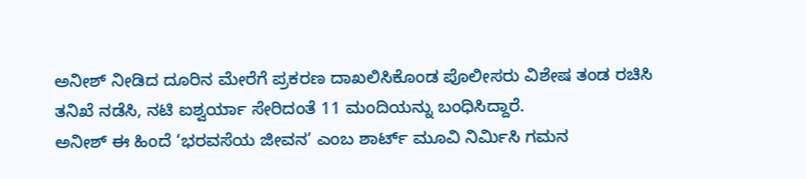ಅನೀಶ್ ನೀಡಿದ ದೂರಿನ ಮೇರೆಗೆ ಪ್ರಕರಣ ದಾಖಲಿಸಿಕೊಂಡ ಪೊಲೀಸರು ವಿಶೇಷ ತಂಡ ರಚಿಸಿ ತನಿಖೆ ನಡೆಸಿ, ನಟಿ ಐಶ್ವರ್ಯಾ ಸೇರಿದಂತೆ 11 ಮಂದಿಯನ್ನು ಬಂಧಿಸಿದ್ದಾರೆ.
ಅನೀಶ್ ಈ ಹಿಂದೆ ‘ಭರವಸೆಯ ಜೀವನ’ ಎಂಬ ಶಾರ್ಟ್ ಮೂವಿ ನಿರ್ಮಿಸಿ ಗಮನ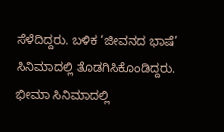ಸೆಳೆದಿದ್ದರು. ಬಳಿಕ ‘ಜೀವನದ ಭಾಷೆ’ ಸಿನಿಮಾದಲ್ಲಿ ತೊಡಗಿಸಿಕೊಂಡಿದ್ದರು. ಭೀಮಾ ಸಿನಿಮಾದಲ್ಲಿ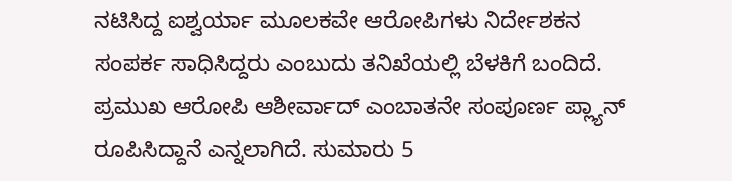ನಟಿಸಿದ್ದ ಐಶ್ವರ್ಯಾ ಮೂಲಕವೇ ಆರೋಪಿಗಳು ನಿರ್ದೇಶಕನ ಸಂಪರ್ಕ ಸಾಧಿಸಿದ್ದರು ಎಂಬುದು ತನಿಖೆಯಲ್ಲಿ ಬೆಳಕಿಗೆ ಬಂದಿದೆ.
ಪ್ರಮುಖ ಆರೋಪಿ ಆಶೀರ್ವಾದ್ ಎಂಬಾತನೇ ಸಂಪೂರ್ಣ ಪ್ಲ್ಯಾನ್ ರೂಪಿಸಿದ್ದಾನೆ ಎನ್ನಲಾಗಿದೆ. ಸುಮಾರು 5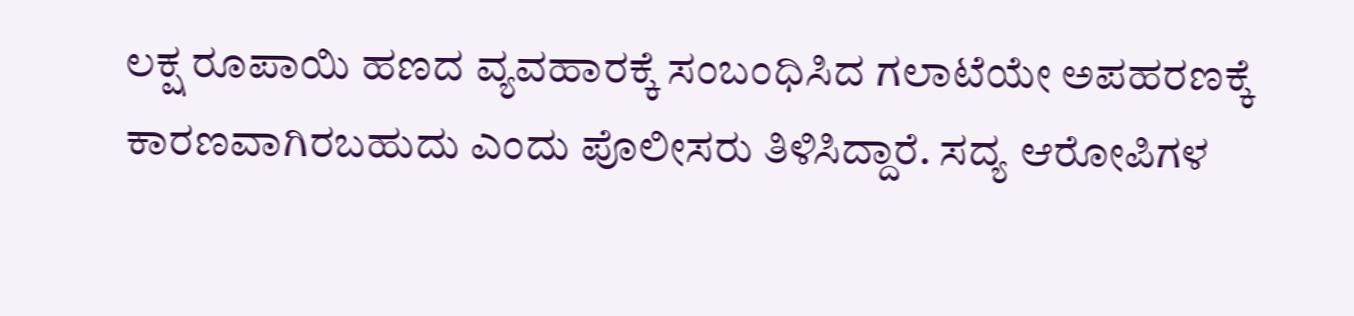ಲಕ್ಷ ರೂಪಾಯಿ ಹಣದ ವ್ಯವಹಾರಕ್ಕೆ ಸಂಬಂಧಿಸಿದ ಗಲಾಟೆಯೇ ಅಪಹರಣಕ್ಕೆ ಕಾರಣವಾಗಿರಬಹುದು ಎಂದು ಪೊಲೀಸರು ತಿಳಿಸಿದ್ದಾರೆ. ಸದ್ಯ ಆರೋಪಿಗಳ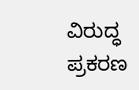ವಿರುದ್ಧ ಪ್ರಕರಣ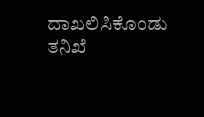ದಾಖಲಿಸಿಕೊಂಡು ತನಿಖೆ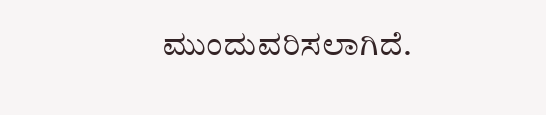ಮುಂದುವರಿಸಲಾಗಿದೆ.